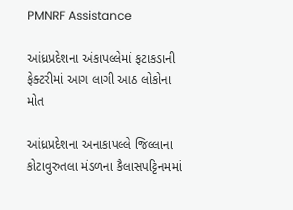PMNRF Assistance

આંધ્રપ્રદેશના અંકાપલ્લેમાં ફટાકડાની ફેક્ટરીમાં આગ લાગી આઠ લોકોના મોત

આંધ્રપ્રદેશના અનાકાપલ્લે જિલ્લાના કોટાવુરુતલા મંડળના કૈલાસપટ્ટિનમમાં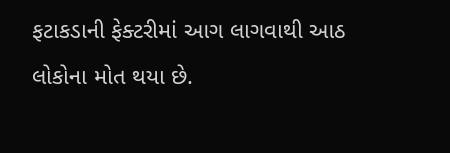ફટાકડાની ફેક્ટરીમાં આગ લાગવાથી આઠ લોકોના મોત થયા છે.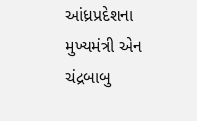આંધ્રપ્રદેશના મુખ્યમંત્રી એન ચંદ્રબાબુ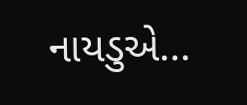નાયડુએ…